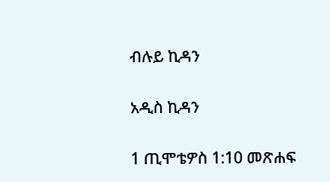ብሉይ ኪዳን

አዲስ ኪዳን

1 ጢሞቴዎስ 1:10 መጽሐፍ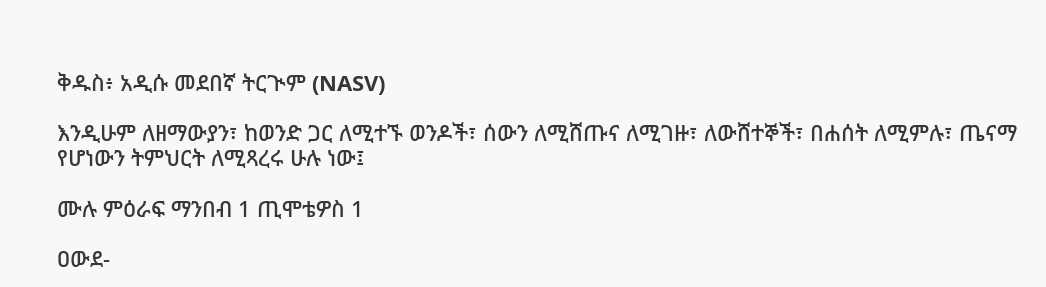ቅዱስ፥ አዲሱ መደበኛ ትርጒም (NASV)

እንዲሁም ለዘማውያን፣ ከወንድ ጋር ለሚተኙ ወንዶች፣ ሰውን ለሚሸጡና ለሚገዙ፣ ለውሸተኞች፣ በሐሰት ለሚምሉ፣ ጤናማ የሆነውን ትምህርት ለሚጻረሩ ሁሉ ነው፤

ሙሉ ምዕራፍ ማንበብ 1 ጢሞቴዎስ 1

ዐውደ-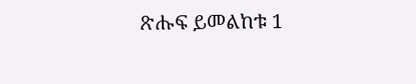ጽሑፍ ይመልከቱ 1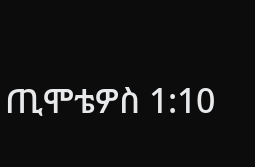ጢሞቴዎስ 1:10